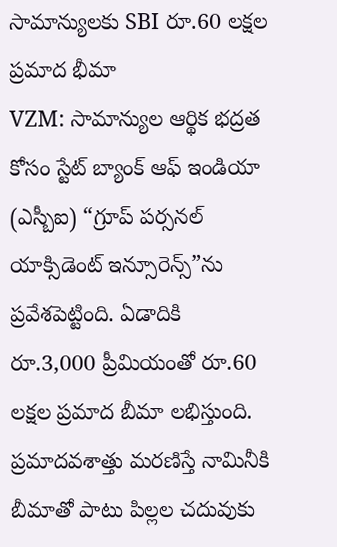సామాన్యులకు SBI రూ.60 లక్షల ప్రమాద భీమా
VZM: సామాన్యుల ఆర్థిక భద్రత కోసం స్టేట్ బ్యాంక్ ఆఫ్ ఇండియా (ఎస్బీఐ) “గ్రూప్ పర్సనల్ యాక్సిడెంట్ ఇన్సూరెన్స్”ను ప్రవేశపెట్టింది. ఏడాదికి రూ.3,000 ప్రీమియంతో రూ.60 లక్షల ప్రమాద బీమా లభిస్తుంది. ప్రమాదవశాత్తు మరణిస్తే నామినీకి బీమాతో పాటు పిల్లల చదువుకు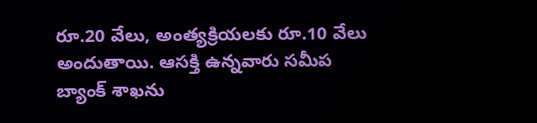రూ.20 వేలు, అంత్యక్రియలకు రూ.10 వేలు అందుతాయి. ఆసక్తి ఉన్నవారు సమీప బ్యాంక్ శాఖను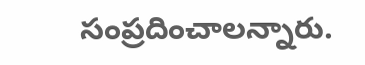సంప్రదించాలన్నారు.